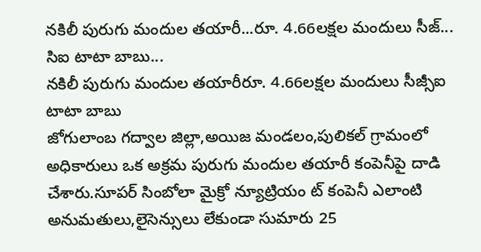నకిలీ పురుగు మందుల తయారీ...రూ. 4.66లక్షల మందులు సీజ్... సిఐ టాటా బాబు...
నకిలీ పురుగు మందుల తయారీరూ. 4.66లక్షల మందులు సీజ్సీఐ టాటా బాబు
జోగులాంబ గద్వాల జిల్లా,అయిజ మండలం,పులికల్ గ్రామంలో అధికారులు ఒక అక్రమ పురుగు మందుల తయారీ కంపెనీపై దాడి చేశారు.సూపర్ సింబోలా మైక్రో న్యూట్రియం ట్ కంపెనీ ఎలాంటి అనుమతులు,లైసెన్సులు లేకుండా సుమారు 25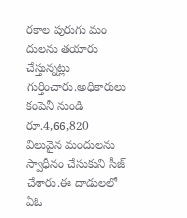రకాల పురుగు మం దులను తయారు చేస్తున్నట్లు గుర్తించారు.అధికారులు కంపెనీ నుండి రూ.4,66,820 విలువైన మందులను స్వాధీనం చేసుకుని సీజ్ చేశారు.ఈ దాడులలో ఏఓ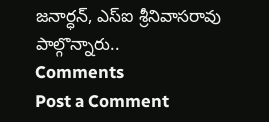జనార్ధన్, ఎస్ఐ శ్రీనివాసరావు పాల్గొన్నారు..
Comments
Post a Comment